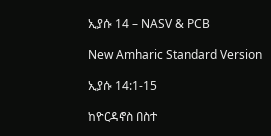ኢያሱ 14 – NASV & PCB

New Amharic Standard Version

ኢያሱ 14:1-15

ከዮርዳኖስ በስተ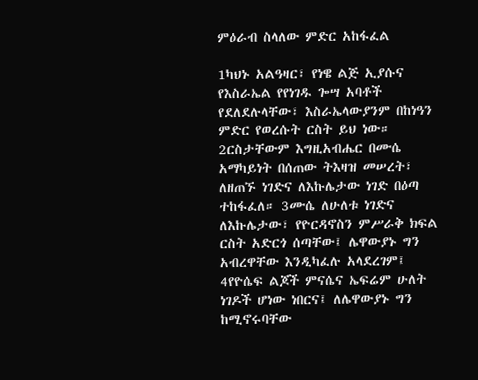ምዕራብ ስላለው ምድር አከፋፈል

1ካህኑ አልዓዛር፣ የነዌ ልጅ ኢያሱና የእስራኤል የየነገዱ ጐሣ አባቶች የደለደሉላቸው፣ እስራኤላውያንም በከነዓን ምድር የወረሱት ርስት ይህ ነው። 2ርስታቸውም እግዚአብሔር በሙሴ አማካይነት በሰጠው ትእዛዝ መሠረት፣ ለዘጠኙ ነገድና ለእኩሌታው ነገድ በዕጣ ተከፋፈለ። 3ሙሴ ለሁለቱ ነገድና ለእኩሌታው፣ የዮርዳኖስን ምሥራቅ ክፍል ርስት አድርጎ ሰጣቸው፤ ሌዋውያኑ ግን አብረዋቸው እንዲካፈሉ አላደረገም፤ 4የዮሴፍ ልጆች ምናሴና ኤፍሬም ሁለት ነገዶች ሆነው ነበርና፤ ለሌዋውያኑ ግን ከሚኖሩባቸው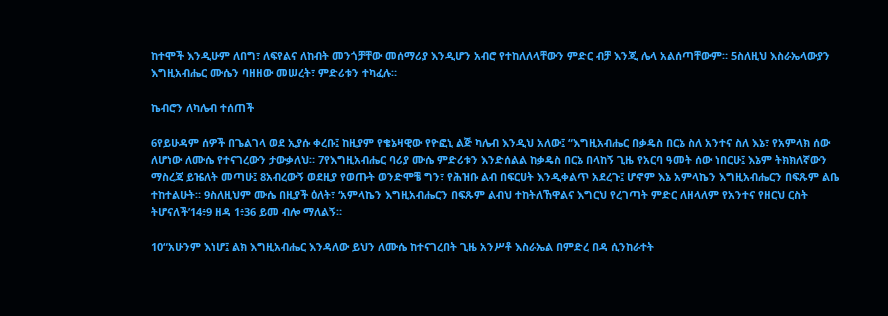ከተሞች እንዲሁም ለበግ፣ ለፍየልና ለከብት መንጎቻቸው መሰማሪያ እንዲሆን አብሮ የተከለለላቸውን ምድር ብቻ እንጂ ሌላ አልሰጣቸውም። 5ስለዚህ እስራኤላውያን እግዚአብሔር ሙሴን ባዘዘው መሠረት፣ ምድሪቱን ተካፈሉ።

ኬብሮን ለካሌብ ተሰጠች

6የይሁዳም ሰዎች በጌልገላ ወደ ኢያሱ ቀረቡ፤ ከዚያም የቄኔዛዊው የዮፎኒ ልጅ ካሌብ እንዲህ አለው፤ “እግዚአብሔር በቃዴስ በርኔ ስለ አንተና ስለ እኔ፣ የአምላክ ሰው ለሆነው ለሙሴ የተናገረውን ታውቃለህ። 7የእግዚአብሔር ባሪያ ሙሴ ምድሪቱን እንድሰልል ከቃዴስ በርኔ በላከኝ ጊዜ የአርባ ዓመት ሰው ነበርሁ፤ እኔም ትክክለኛውን ማስረጃ ይዤለት መጣሁ፤ 8አብረውኝ ወደዚያ የወጡት ወንድሞቼ ግን፣ የሕዝቡ ልብ በፍርሀት እንዲቀልጥ አደረጉ፤ ሆኖም እኔ አምላኬን እግዚአብሔርን በፍጹም ልቤ ተከተልሁት። 9ስለዚህም ሙሴ በዚያች ዕለት፣ ‘አምላኬን እግዚአብሔርን በፍጹም ልብህ ተከትለኸዋልና እግርህ የረገጣት ምድር ለዘላለም የአንተና የዘርህ ርስት ትሆናለች’14፥9 ዘዳ 1፥36 ይመ ብሎ ማለልኝ።

10“አሁንም እነሆ፤ ልክ እግዚአብሔር እንዳለው ይህን ለሙሴ ከተናገረበት ጊዜ አንሥቶ እስራኤል በምድረ በዳ ሲንከራተት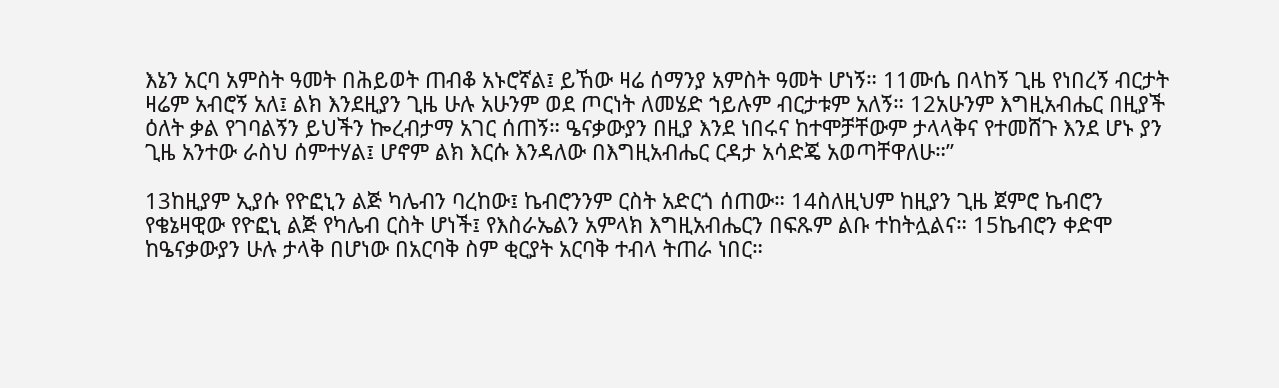እኔን አርባ አምስት ዓመት በሕይወት ጠብቆ አኑሮኛል፤ ይኸው ዛሬ ሰማንያ አምስት ዓመት ሆነኝ። 11ሙሴ በላከኝ ጊዜ የነበረኝ ብርታት ዛሬም አብሮኝ አለ፤ ልክ እንደዚያን ጊዜ ሁሉ አሁንም ወደ ጦርነት ለመሄድ ኀይሉም ብርታቱም አለኝ። 12አሁንም እግዚአብሔር በዚያች ዕለት ቃል የገባልኝን ይህችን ኰረብታማ አገር ሰጠኝ። ዔናቃውያን በዚያ እንደ ነበሩና ከተሞቻቸውም ታላላቅና የተመሸጉ እንደ ሆኑ ያን ጊዜ አንተው ራስህ ሰምተሃል፤ ሆኖም ልክ እርሱ እንዳለው በእግዚአብሔር ርዳታ አሳድጄ አወጣቸዋለሁ።”

13ከዚያም ኢያሱ የዮፎኒን ልጅ ካሌብን ባረከው፤ ኬብሮንንም ርስት አድርጎ ሰጠው። 14ስለዚህም ከዚያን ጊዜ ጀምሮ ኬብሮን የቄኔዛዊው የዮፎኒ ልጅ የካሌብ ርስት ሆነች፤ የእስራኤልን አምላክ እግዚአብሔርን በፍጹም ልቡ ተከትሏልና። 15ኬብሮን ቀድሞ ከዔናቃውያን ሁሉ ታላቅ በሆነው በአርባቅ ስም ቂርያት አርባቅ ተብላ ትጠራ ነበር።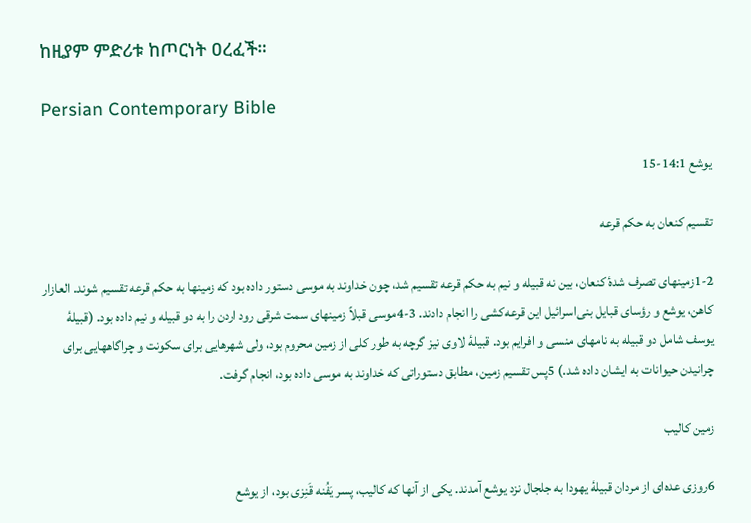ከዚያም ምድሪቱ ከጦርነት ዐረፈች።

Persian Contemporary Bible

يوشع 14:1-15

تقسيم كنعان به حكم قرعه

1-2زمينهای تصرف شدهٔ كنعان، بين نه قبيله و نيم به حكم قرعه تقسيم شد، چون خداوند به موسی دستور داده بود كه زمينها به حكم قرعه تقسيم شوند. العازار كاهن، يوشع و رؤسای قبايل بنی‌اسرائيل اين قرعه‌كشی را انجام دادند. 3-4موسی قبلاً زمينهای سمت شرقی رود اردن را به دو قبيله و نيم داده بود. (قبيلهٔ يوسف شامل دو قبيله به نامهای منسی و افرايم بود. قبيلهٔ لاوی نيز گرچه به طور كلی از زمين محروم بود، ولی شهرهايی برای سكونت و چراگاههايی برای چرانيدن حيوانات به ايشان داده شد.) 5پس تقسيم زمين، مطابق دستوراتی كه خداوند به موسی داده بود، انجام گرفت.

زمين كاليب

6روزی عده‌ای از مردان قبيلهٔ يهودا به جلجال نزد يوشع آمدند. يكی از آنها كه كاليب، پسر يَفُنه قَنِزی بود، از يوشع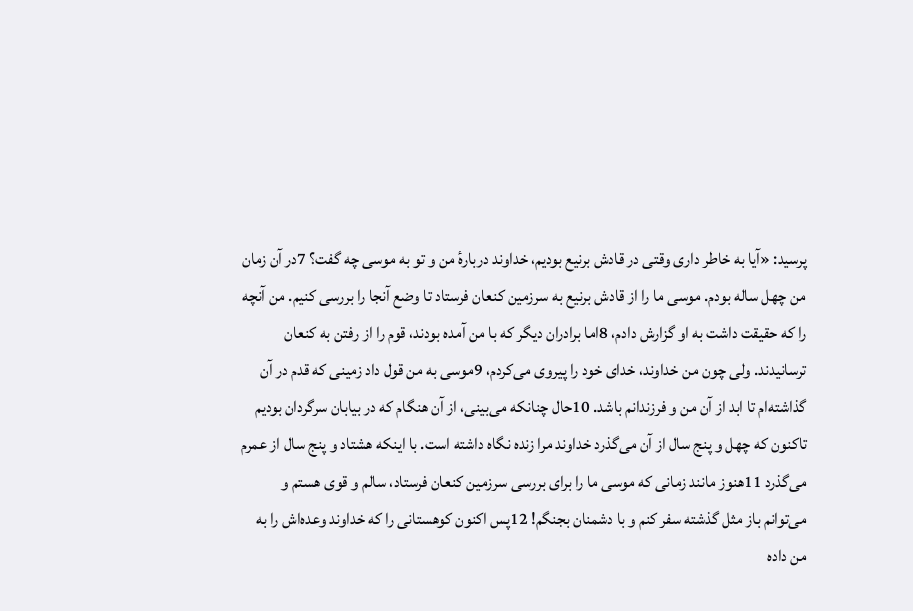پرسيد: «آيا به خاطر داری وقتی در قادش برنيع بوديم، خداوند دربارهٔ من و تو به موسی چه گفت؟ 7در آن زمان من چهل ساله بودم. موسی ما را از قادش برنيع به سرزمين كنعان فرستاد تا وضع آنجا را بررسی كنيم. من آنچه را كه حقيقت داشت به او گزارش دادم، 8اما برادران ديگر كه با من آمده بودند، قوم را از رفتن به كنعان ترسانيدند. ولی چون من خداوند، خدای خود را پيروی می‌كردم، 9موسی به من قول داد زمينی كه قدم در آن گذاشته‌ام تا ابد از آن من و فرزندانم باشد. 10حال چنانكه می‌بينی، از آن هنگام كه در بيابان سرگردان بوديم تاكنون كه چهل و پنج سال از آن می‌گذرد خداوند مرا زنده نگاه داشته است. با اينكه هشتاد و پنج سال از عمرم می‌گذرد 11هنوز مانند زمانی كه موسی ما را برای بررسی سرزمين كنعان فرستاد، سالم و قوی هستم و می‌توانم باز مثل گذشته سفر كنم و با دشمنان بجنگم! 12پس اكنون كوهستانی را كه خداوند وعده‌اش را به من داده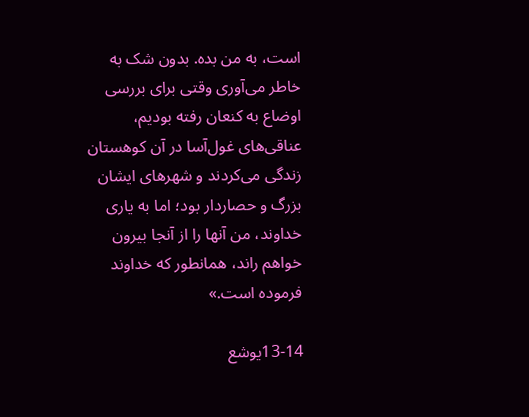است، به من بده. بدون شک به خاطر می‌آوری وقتی برای بررسی اوضاع به كنعان رفته بوديم، عناقی‌های غول‌آسا در آن كوهستان زندگی می‌كردند و شهرهای ايشان بزرگ و حصاردار بود؛ اما به ياری خداوند، من آنها را از آنجا بيرون خواهم راند، همانطور كه خداوند فرموده است.»

13-14يوشع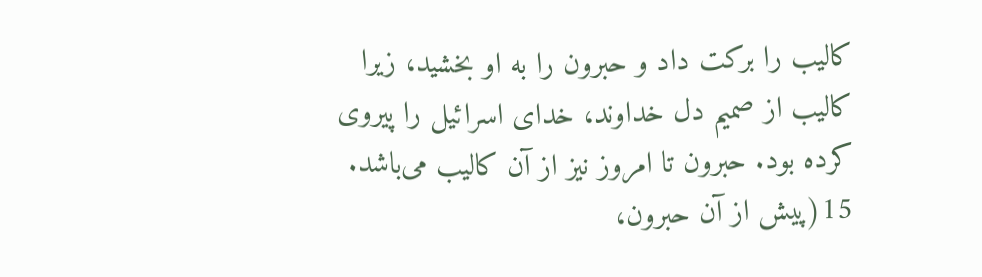كاليب را بركت داد و حبرون را به او بخشيد، زيرا كاليب از صميم دل خداوند، خدای اسرائيل را پيروی كرده بود. حبرون تا امروز نيز از آن كاليب می‌باشد. 15(پيش از آن حبرون،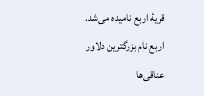قريهٔ اربع ناميده می‌شد. اربع نام بزرگترين دلاور عناقی‌ها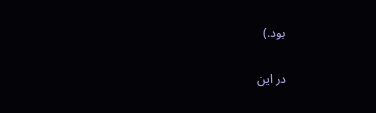بود.)

در اين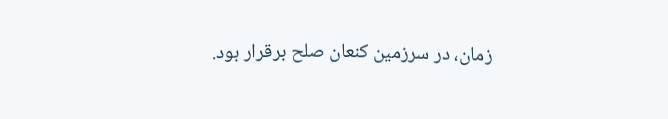زمان، در سرزمين كنعان صلح برقرار بود.